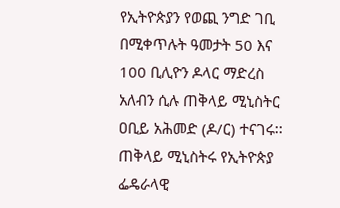የኢትዮጵያን የወጪ ንግድ ገቢ በሚቀጥሉት ዓመታት 50 እና 100 ቢሊዮን ዶላር ማድረስ አለብን ሲሉ ጠቅላይ ሚኒስትር ዐቢይ አሕመድ (ዶ/ር) ተናገሩ፡፡
ጠቅላይ ሚኒስትሩ የኢትዮጵያ ፌዴራላዊ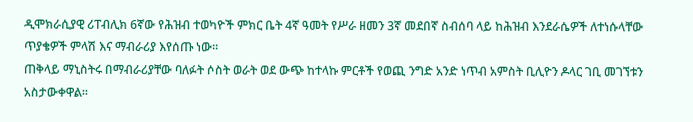ዲሞክራሲያዊ ሪፐብሊክ 6ኛው የሕዝብ ተወካዮች ምክር ቤት 4ኛ ዓመት የሥራ ዘመን 3ኛ መደበኛ ስብሰባ ላይ ከሕዝብ እንደራሴዎች ለተነሱላቸው ጥያቄዎች ምላሽ እና ማብራሪያ እየሰጡ ነው፡፡
ጠቅላይ ማኒስትሩ በማብራሪያቸው ባለፉት ሶስት ወራት ወደ ውጭ ከተላኩ ምርቶች የወጪ ንግድ አንድ ነጥብ አምስት ቢሊዮን ዶላር ገቢ መገኘቱን አስታውቀዋል፡፡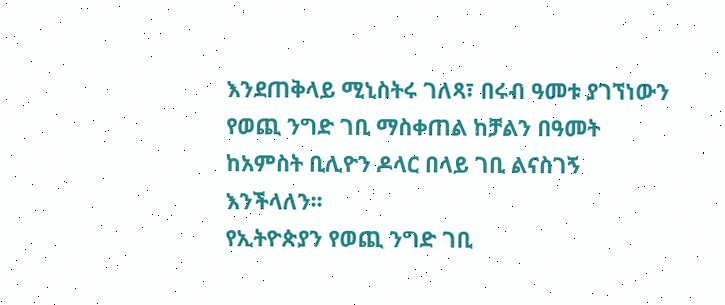እንደጠቅላይ ሚኒስትሩ ገለጻ፣ በሩብ ዓመቱ ያገኘነውን የወጪ ንግድ ገቢ ማስቀጠል ከቻልን በዓመት ከአምስት ቢሊዮን ዶላር በላይ ገቢ ልናስገኝ እንችላለን፡፡
የኢትዮጵያን የወጪ ንግድ ገቢ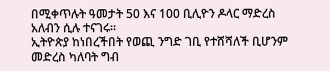በሚቀጥሉት ዓመታት 50 እና 100 ቢሊዮን ዶላር ማድረስ አለብን ሲሉ ተናገሩ፡፡
ኢትዮጵያ ከነበረችበት የወጪ ንግድ ገቢ የተሸሻለች ቢሆንም መድረስ ካለባት ግብ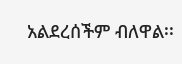አልደረሰችም ብለዋል፡፡